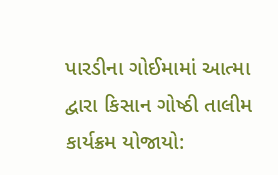પારડીના ગોઈમામાં આત્મા દ્વારા કિસાન ગોષ્ઠી તાલીમ કાર્યક્રમ યોજાયો: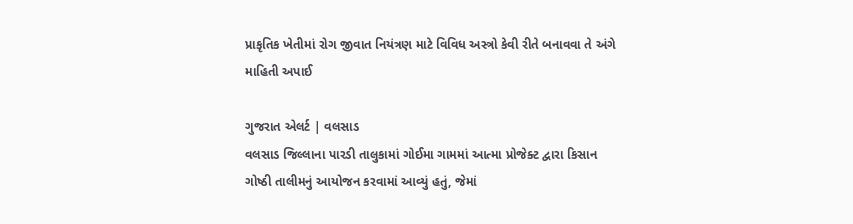પ્રાકૃતિક ખેતીમાં રોગ જીવાત નિયંત્રણ માટે વિવિધ અસ્ત્રો કેવી રીતે બનાવવા તે અંગે માહિતી અપાઈ

ગુજરાત એલર્ટ | વલસાડ
વલસાડ જિલ્લાના પારડી તાલુકામાં ગોઈમા ગામમાં આત્મા પ્રોજેક્ટ દ્વારા કિસાન ગોષ્ઠી તાલીમનું આયોજન કરવામાં આવ્યું હતું, જેમાં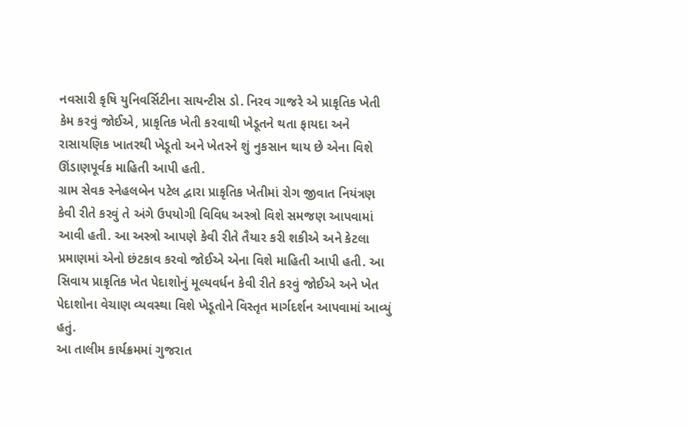નવસારી કૃષિ યુનિવર્સિટીના સાયન્ટીસ ડો. નિરવ ગાજરે એ પ્રાકૃતિક ખેતી કેમ કરવું જોઈએ, પ્રાકૃતિક ખેતી કરવાથી ખેડૂતને થતા ફાયદા અને રાસાયણિક ખાતરથી ખેડૂતો અને ખેતરને શું નુકસાન થાય છે એના વિશે ઊંડાણપૂર્વક માહિતી આપી હતી.
ગ્રામ સેવક સ્નેહલબેન પટેલ દ્વારા પ્રાકૃતિક ખેતીમાં રોગ જીવાત નિયંત્રણ કેવી રીતે કરવું તે અંગે ઉપયોગી વિવિધ અસ્ત્રો વિશે સમજણ આપવામાં આવી હતી. આ અસ્ત્રો આપણે કેવી રીતે તૈયાર કરી શકીએ અને કેટલા પ્રમાણમાં એનો છંટકાવ કરવો જોઈએ એના વિશે માહિતી આપી હતી. આ સિવાય પ્રાકૃતિક ખેત પેદાશોનું મૂલ્યવર્ધન કેવી રીતે કરવું જોઈએ અને ખેત પેદાશોના વેચાણ વ્યવસ્થા વિશે ખેડૂતોને વિસ્તૃત માર્ગદર્શન આપવામાં આવ્યું હતું.
આ તાલીમ કાર્યક્રમમાં ગુજરાત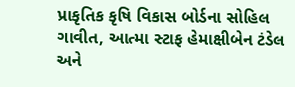પ્રાકૃતિક કૃષિ વિકાસ બોર્ડના સોહિલ ગાવીત, આત્મા સ્ટાફ હેમાક્ષીબેન ટંડેલ અને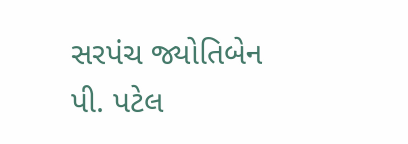સરપંચ જ્યોતિબેન પી. પટેલ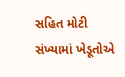સહિત મોટી સંખ્યામાં ખેડૂતોએ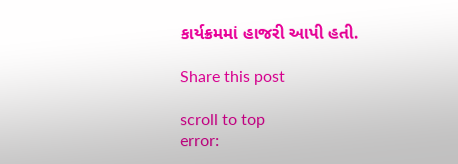કાર્યક્રમમાં હાજરી આપી હતી.

Share this post

scroll to top
error: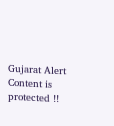Gujarat Alert Content is protected !!